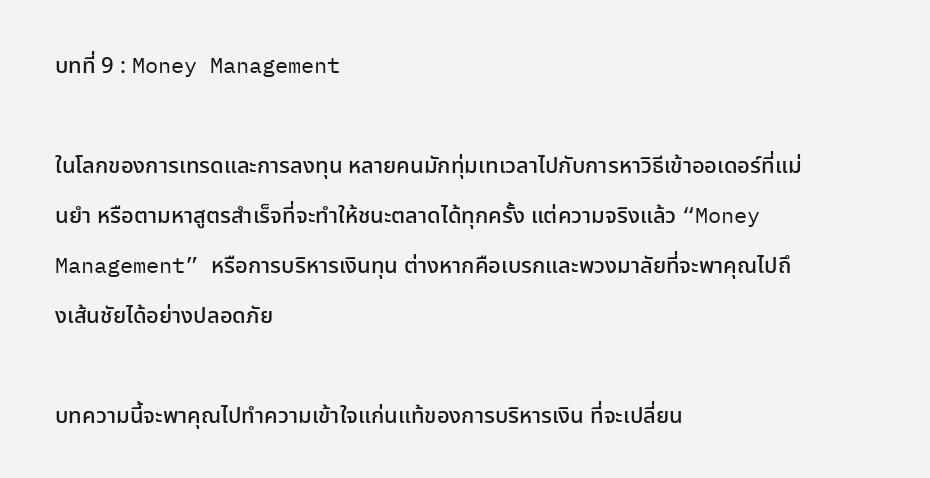บทที่ 9 : Money Management

ในโลกของการเทรดและการลงทุน หลายคนมักทุ่มเทเวลาไปกับการหาวิธีเข้าออเดอร์ที่แม่นยำ หรือตามหาสูตรสำเร็จที่จะทำให้ชนะตลาดได้ทุกครั้ง แต่ความจริงแล้ว “Money Management” หรือการบริหารเงินทุน ต่างหากคือเบรกและพวงมาลัยที่จะพาคุณไปถึงเส้นชัยได้อย่างปลอดภัย

บทความนี้จะพาคุณไปทำความเข้าใจแก่นแท้ของการบริหารเงิน ที่จะเปลี่ยน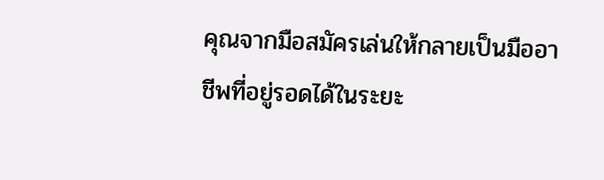คุณจากมือสมัครเล่นให้กลายเป็นมืออาชีพที่อยู่รอดได้ในระยะ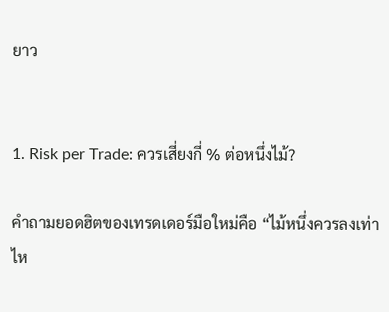ยาว


1. Risk per Trade: ควรเสี่ยงกี่ % ต่อหนึ่งไม้?

คำถามยอดฮิตของเทรดเดอร์มือใหม่คือ “ไม้หนึ่งควรลงเท่าไห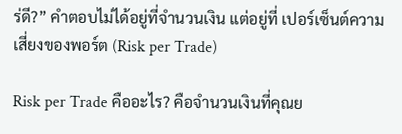ร่ดี?” คำตอบไม่ได้อยู่ที่จำนวนเงิน แต่อยู่ที่ เปอร์เซ็นต์ความเสี่ยงของพอร์ต (Risk per Trade)

Risk per Trade คืออะไร? คือจำนวนเงินที่คุณย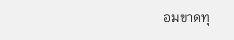อมขาดทุ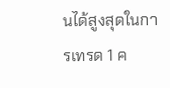นได้สูงสุดในการเทรด 1 ค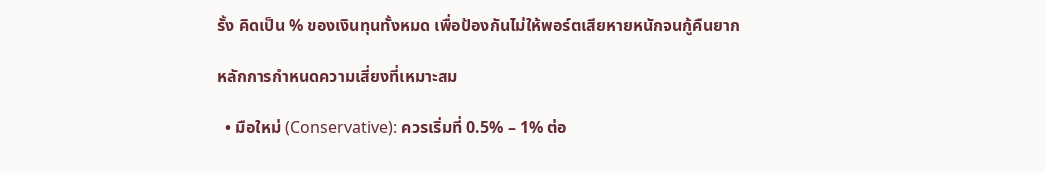รั้ง คิดเป็น % ของเงินทุนทั้งหมด เพื่อป้องกันไม่ให้พอร์ตเสียหายหนักจนกู้คืนยาก

หลักการกำหนดความเสี่ยงที่เหมาะสม

  • มือใหม่ (Conservative): ควรเริ่มที่ 0.5% – 1% ต่อ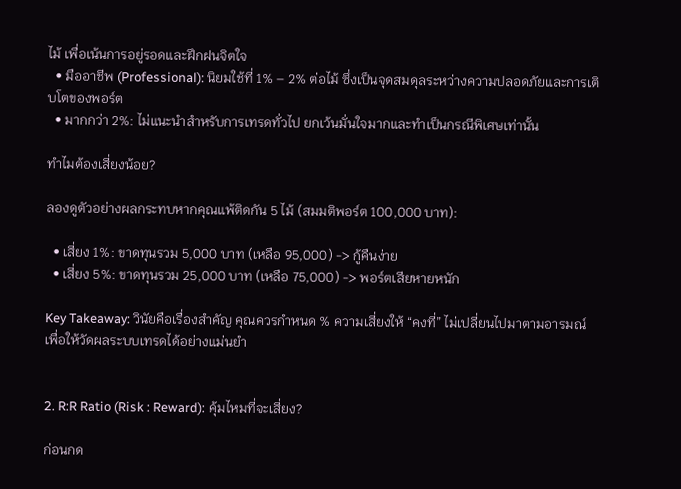ไม้ เพื่อเน้นการอยู่รอดและฝึกฝนจิตใจ
  • มืออาชีพ (Professional): นิยมใช้ที่ 1% – 2% ต่อไม้ ซึ่งเป็นจุดสมดุลระหว่างความปลอดภัยและการเติบโตของพอร์ต
  • มากกว่า 2%: ไม่แนะนำสำหรับการเทรดทั่วไป ยกเว้นมั่นใจมากและทำเป็นกรณีพิเศษเท่านั้น

ทำไมต้องเสี่ยงน้อย?

ลองดูตัวอย่างผลกระทบหากคุณแพ้ติดกัน 5 ไม้ (สมมติพอร์ต 100,000 บาท):

  • เสี่ยง 1%: ขาดทุนรวม 5,000 บาท (เหลือ 95,000) -> กู้คืนง่าย
  • เสี่ยง 5%: ขาดทุนรวม 25,000 บาท (เหลือ 75,000) -> พอร์ตเสียหายหนัก

Key Takeaway: วินัยคือเรื่องสำคัญ คุณควรกำหนด % ความเสี่ยงให้ “คงที่” ไม่เปลี่ยนไปมาตามอารมณ์ เพื่อให้วัดผลระบบเทรดได้อย่างแม่นยำ


2. R:R Ratio (Risk : Reward): คุ้มไหมที่จะเสี่ยง?

ก่อนกด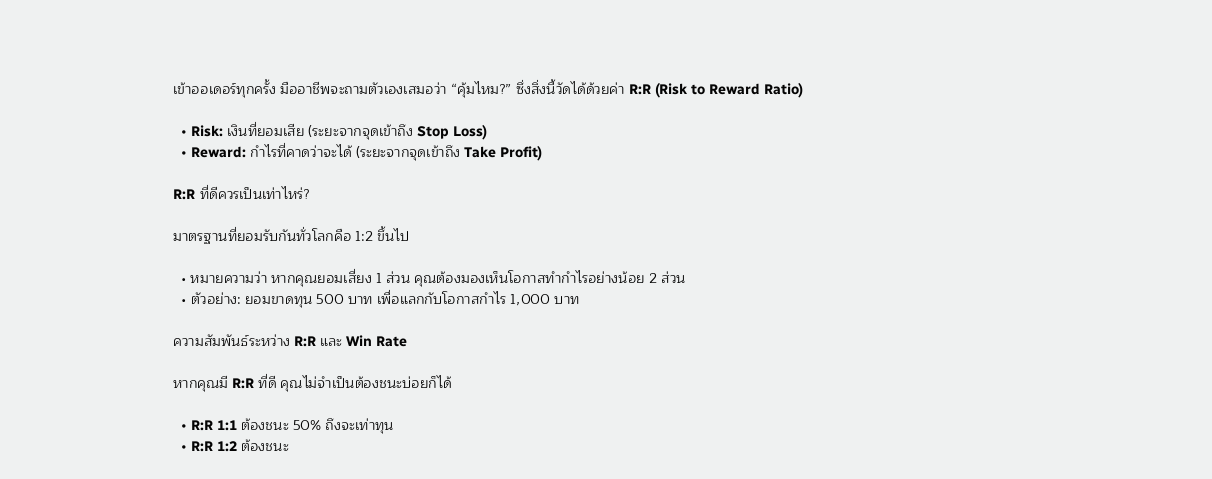เข้าออเดอร์ทุกครั้ง มืออาชีพจะถามตัวเองเสมอว่า “คุ้มไหม?” ซึ่งสิ่งนี้วัดได้ด้วยค่า R:R (Risk to Reward Ratio)

  • Risk: เงินที่ยอมเสีย (ระยะจากจุดเข้าถึง Stop Loss)
  • Reward: กำไรที่คาดว่าจะได้ (ระยะจากจุดเข้าถึง Take Profit)

R:R ที่ดีควรเป็นเท่าไหร่?

มาตรฐานที่ยอมรับกันทั่วโลกคือ 1:2 ขึ้นไป

  • หมายความว่า หากคุณยอมเสี่ยง 1 ส่วน คุณต้องมองเห็นโอกาสทำกำไรอย่างน้อย 2 ส่วน
  • ตัวอย่าง: ยอมขาดทุน 500 บาท เพื่อแลกกับโอกาสกำไร 1,000 บาท

ความสัมพันธ์ระหว่าง R:R และ Win Rate

หากคุณมี R:R ที่ดี คุณไม่จำเป็นต้องชนะบ่อยก็ได้

  • R:R 1:1 ต้องชนะ 50% ถึงจะเท่าทุน
  • R:R 1:2 ต้องชนะ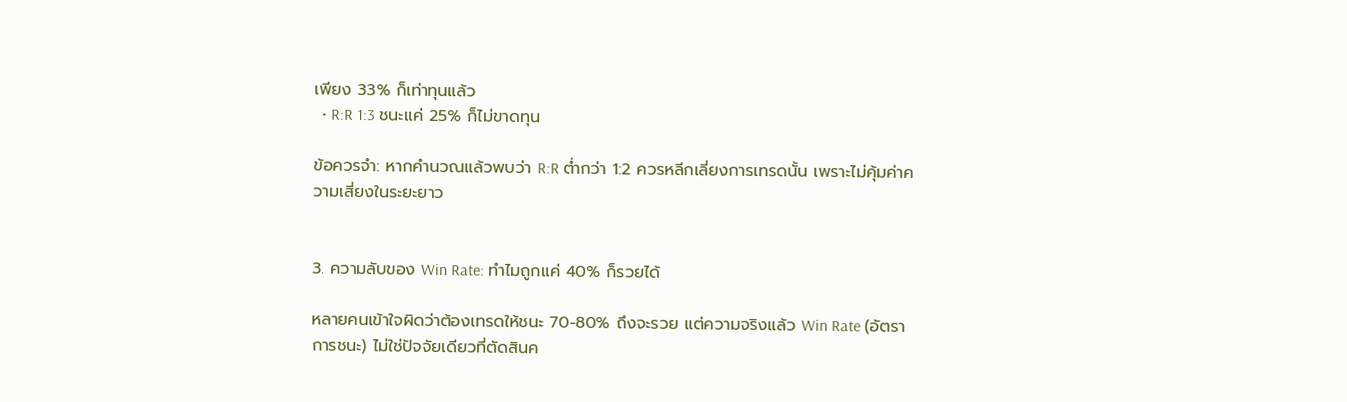เพียง 33% ก็เท่าทุนแล้ว
  • R:R 1:3 ชนะแค่ 25% ก็ไม่ขาดทุน

ข้อควรจำ: หากคำนวณแล้วพบว่า R:R ต่ำกว่า 1:2 ควรหลีกเลี่ยงการเทรดนั้น เพราะไม่คุ้มค่าความเสี่ยงในระยะยาว


3. ความลับของ Win Rate: ทำไมถูกแค่ 40% ก็รวยได้

หลายคนเข้าใจผิดว่าต้องเทรดให้ชนะ 70-80% ถึงจะรวย แต่ความจริงแล้ว Win Rate (อัตราการชนะ) ไม่ใช่ปัจจัยเดียวที่ตัดสินค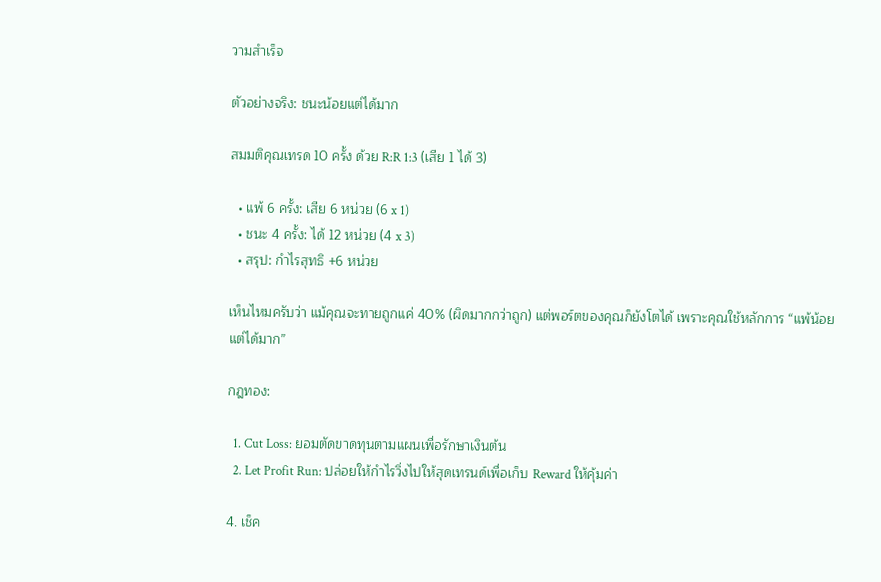วามสำเร็จ

ตัวอย่างจริง: ชนะน้อยแต่ได้มาก

สมมติคุณเทรด 10 ครั้ง ด้วย R:R 1:3 (เสีย 1 ได้ 3)

  • แพ้ 6 ครั้ง: เสีย 6 หน่วย (6 x 1)
  • ชนะ 4 ครั้ง: ได้ 12 หน่วย (4 x 3)
  • สรุป: กำไรสุทธิ +6 หน่วย

เห็นไหมครับว่า แม้คุณจะทายถูกแค่ 40% (ผิดมากกว่าถูก) แต่พอร์ตของคุณก็ยังโตได้ เพราะคุณใช้หลักการ “แพ้น้อยแต่ได้มาก”

กฎทอง:

  1. Cut Loss: ยอมตัดขาดทุนตามแผนเพื่อรักษาเงินต้น
  2. Let Profit Run: ปล่อยให้กำไรวิ่งไปให้สุดเทรนด์เพื่อเก็บ Reward ให้คุ้มค่า

4. เช็ค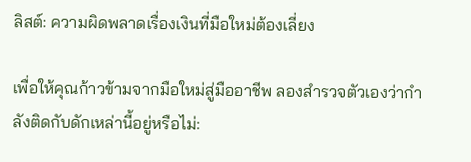ลิสต์: ความผิดพลาดเรื่องเงินที่มือใหม่ต้องเลี่ยง

เพื่อให้คุณก้าวข้ามจากมือใหม่สู่มืออาชีพ ลองสำรวจตัวเองว่ากำลังติดกับดักเหล่านี้อยู่หรือไม่: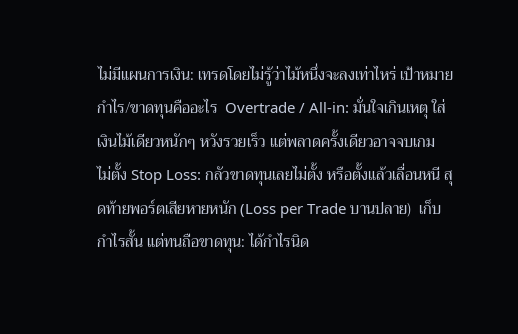ไม่มีแผนการเงิน: เทรดโดยไม่รู้ว่าไม้หนึ่งจะลงเท่าไหร่ เป้าหมายกำไร/ขาดทุนคืออะไร  Overtrade / All-in: มั่นใจเกินเหตุ ใส่เงินไม้เดียวหนักๆ หวังรวยเร็ว แต่พลาดครั้งเดียวอาจจบเกม  ไม่ตั้ง Stop Loss: กลัวขาดทุนเลยไม่ตั้ง หรือตั้งแล้วเลื่อนหนี สุดท้ายพอร์ตเสียหายหนัก (Loss per Trade บานปลาย)  เก็บกำไรสั้น แต่ทนถือขาดทุน: ได้กำไรนิด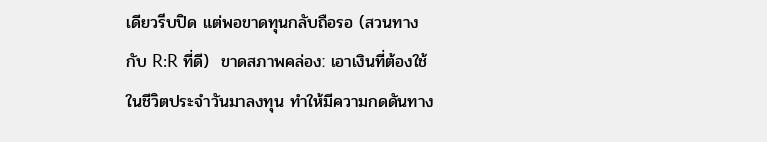เดียวรีบปิด แต่พอขาดทุนกลับถือรอ (สวนทางกับ R:R ที่ดี)  ขาดสภาพคล่อง: เอาเงินที่ต้องใช้ในชีวิตประจำวันมาลงทุน ทำให้มีความกดดันทาง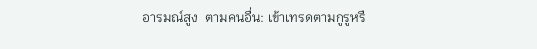อารมณ์สูง  ตามคนอื่น: เข้าเทรดตามกูรูหรื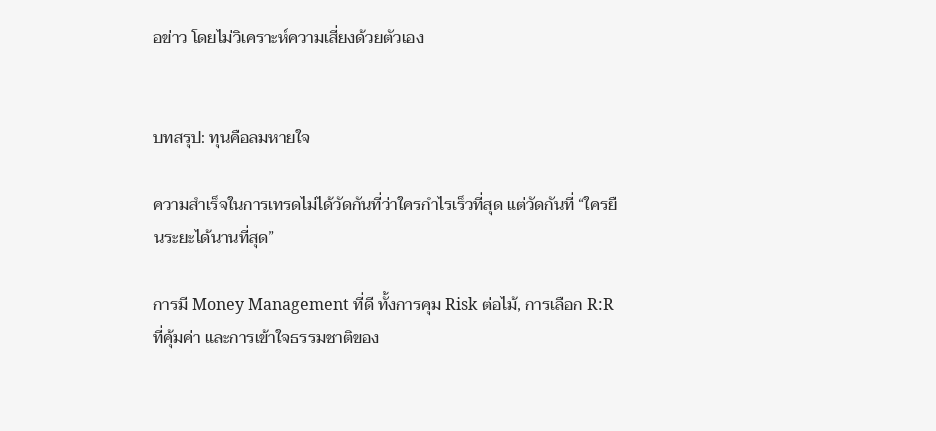อข่าว โดยไม่วิเคราะห์ความเสี่ยงด้วยตัวเอง


บทสรุป: ทุนคือลมหายใจ

ความสำเร็จในการเทรดไม่ได้วัดกันที่ว่าใครกำไรเร็วที่สุด แต่วัดกันที่ “ใครยืนระยะได้นานที่สุด”

การมี Money Management ที่ดี ทั้งการคุม Risk ต่อไม้, การเลือก R:R ที่คุ้มค่า และการเข้าใจธรรมชาติของ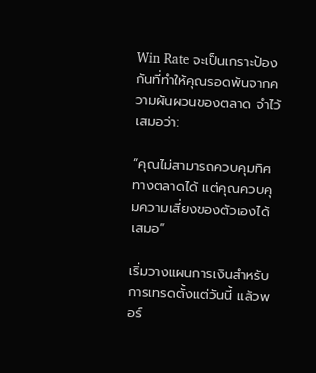Win Rate จะเป็นเกราะป้องกันที่ทำให้คุณรอดพ้นจากความผันผวนของตลาด จำไว้เสมอว่า:

“คุณไม่สามารถควบคุมทิศทางตลาดได้ แต่คุณควบคุมความเสี่ยงของตัวเองได้เสมอ”

เริ่มวางแผนการเงินสำหรับการเทรดตั้งแต่วันนี้ แล้วพอร์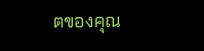ตของคุณ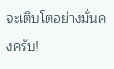จะเติบโตอย่างมั่นคงครับ!